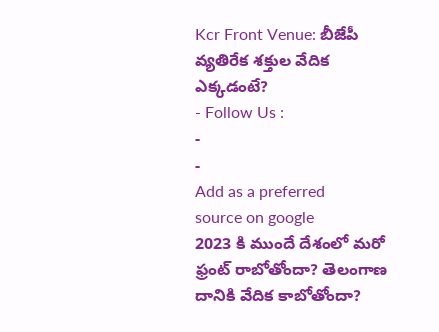Kcr Front Venue: బీజేపీ వ్యతిరేక శక్తుల వేదిక ఎక్కడంటే?
- Follow Us :
-
-
Add as a preferred
source on google
2023 కి ముందే దేశంలో మరో ఫ్రంట్ రాబోతోందా? తెలంగాణ దానికి వేదిక కాబోతోందా?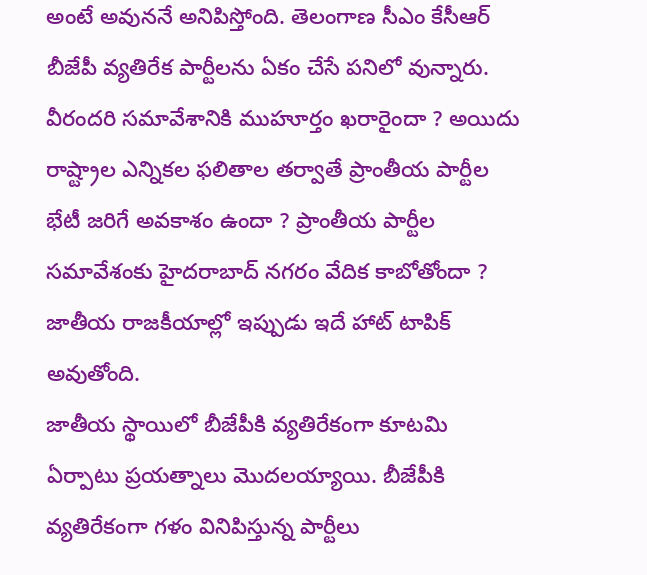అంటే అవుననే అనిపిస్తోంది. తెలంగాణ సీఎం కేసీఆర్ బీజేపీ వ్యతిరేక పార్టీలను ఏకం చేసే పనిలో వున్నారు. వీరందరి సమావేశానికి ముహూర్తం ఖరారైందా ? అయిదు రాష్ట్రాల ఎన్నికల ఫలితాల తర్వాతే ప్రాంతీయ పార్టీల భేటీ జరిగే అవకాశం ఉందా ? ప్రాంతీయ పార్టీల సమావేశంకు హైదరాబాద్ నగరం వేదిక కాబోతోందా ? జాతీయ రాజకీయాల్లో ఇప్పుడు ఇదే హాట్ టాపిక్ అవుతోంది.
జాతీయ స్థాయిలో బీజేపీకి వ్యతిరేకంగా కూటమి ఏర్పాటు ప్రయత్నాలు మొదలయ్యాయి. బీజేపీకి వ్యతిరేకంగా గళం వినిపిస్తున్న పార్టీలు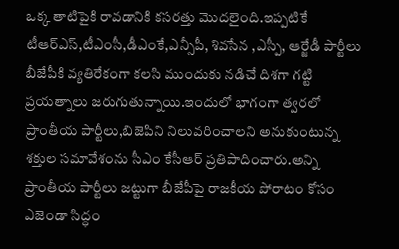ఒక్క తాటిపైకి రావడానికి కసరత్తు మొదలైంది.ఇప్పటికే టీఆర్ఎస్,టీఎంసీ,డీఎంకే,ఎన్సీపీ, శివసేన ,ఎస్పీ, ఆర్జేడీ పార్టీలు బీజేపీకి వ్యతిరేకంగా కలసి ముందుకు నడిచే దిశగా గట్టి ప్రయత్నాలు జరుగుతున్నాయి.ఇందులో భాగంగా త్వరలో ప్రాంతీయ పార్టీలు,బిజెపిని నిలువరించాలని అనుకుంటున్న శక్తుల సమావేశంను సీఎం కేసీఆర్ ప్రతిపాదించారు.అన్ని ప్రాంతీయ పార్టీలు జట్టుగా బీజేపీపై రాజకీయ పోరాటం కోసం ఎజెండా సిద్ధం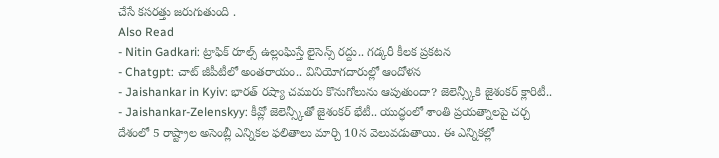చేసే కసరత్తు జరుగుతుంది .
Also Read
- Nitin Gadkari: ట్రాఫిక్ రూల్స్ ఉల్లంఘిస్తే లైసెన్స్ రద్దు.. గడ్కరీ కీలక ప్రకటన
- Chatgpt: చాట్ జీపీటీలో అంతరాయం.. వినియోగదారుల్లో ఆందోళన
- Jaishankar in Kyiv: భారత్ రష్యా చమురు కొనుగోలును ఆపుతుందా? జెలెన్స్కీకి జైశంకర్ క్లారిటీ..
- Jaishankar-Zelenskyy: కీవ్లో జెలెన్స్కీతో జైశంకర్ భేటీ.. యుద్ధంలో శాంతి ప్రయత్నాలపై చర్చ
దేశంలో 5 రాష్ట్రాల అసెంబ్లీ ఎన్నికల ఫలితాలు మార్చి 10న వెలువడుతాయి. ఈ ఎన్నికల్లో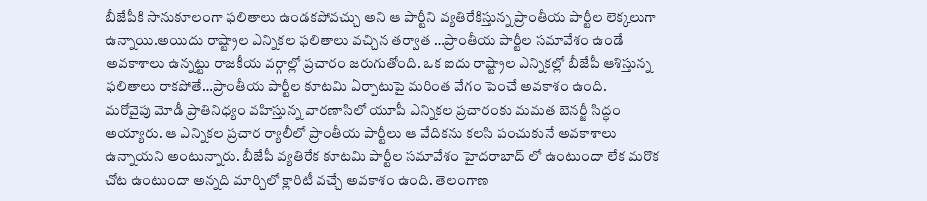బీజేపీకి సానుకూలంగా ఫలితాలు ఉండకపోవచ్చు అని ఆ పార్టీని వ్యతిరేకిస్తున్న ప్రాంతీయ పార్టీల లెక్కలుగా ఉన్నాయి.అయిదు రాష్ట్రాల ఎన్నికల ఫలితాలు వచ్చిన తర్వాత …ప్రాంతీయ పార్టీల సమావేశం ఉండే అవకాశాలు ఉన్నట్టు రాజకీయ వర్గాల్లో ప్రచారం జరుగుతోంది. ఒక ఐదు రాష్ట్రాల ఎన్నికల్లో బీజేపీ ఆశిస్తున్న ఫలితాలు రాకపోతే…ప్రాంతీయ పార్టీల కూటమి ఏర్పాటుపై మరింత వేగం పెంచే అవకాశం ఉంది.
మరోవైపు మోడీ ప్రాతినిధ్యం వహిస్తున్న వారణాసిలో యూపీ ఎన్నికల ప్రచారంకు మమత బెనర్జీ సిద్ధం అయ్యారు. ఆ ఎన్నికల ప్రచార ర్యాలీలో ప్రాంతీయ పార్టీలు ఆ వేదికను కలసి పంచుకునే అవకాశాలు ఉన్నాయని అంటున్నారు. బీజేపీ వ్యతిరేక కూటమి పార్టీల సమావేశం హైదరాబాద్ లో ఉంటుందా లేక మరొక చోట ఉంటుందా అన్నది మార్చిలో క్లారిటీ వచ్చే అవకాశం ఉంది. తెలంగాణ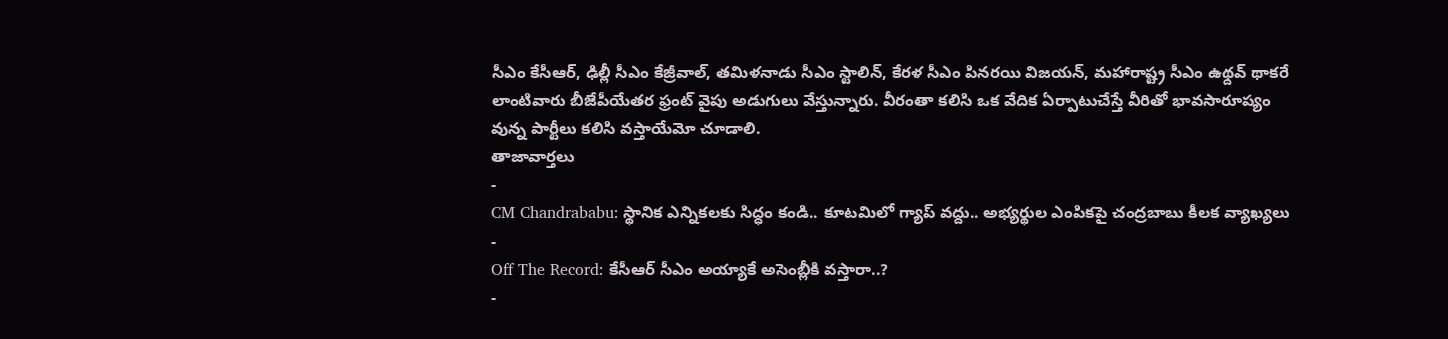సీఎం కేసీఆర్, ఢిల్లీ సీఎం కేజ్రీవాల్, తమిళనాడు సీఎం స్టాలిన్, కేరళ సీఎం పినరయి విజయన్, మహారాష్ట్ర సీఎం ఉథ్దవ్ థాకరే లాంటివారు బీజేపీయేతర ఫ్రంట్ వైపు అడుగులు వేస్తున్నారు. వీరంతా కలిసి ఒక వేదిక ఏర్పాటుచేస్తే వీరితో భావసారూప్యం వున్న పార్టీలు కలిసి వస్తాయేమో చూడాలి.
తాజావార్తలు
-
CM Chandrababu: స్థానిక ఎన్నికలకు సిద్ధం కండి.. కూటమిలో గ్యాప్ వద్దు.. అభ్యర్థుల ఎంపికపై చంద్రబాబు కీలక వ్యాఖ్యలు
-
Off The Record: కేసీఆర్ సీఎం అయ్యాకే అసెంబ్లీకి వస్తారా..?
-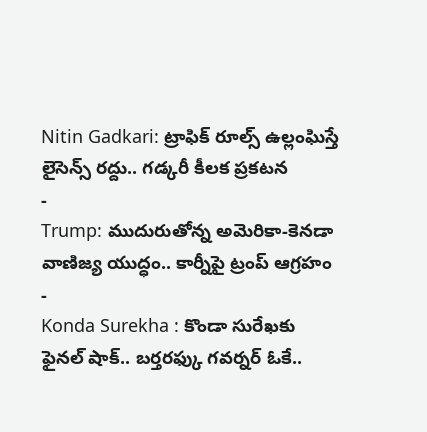Nitin Gadkari: ట్రాఫిక్ రూల్స్ ఉల్లంఘిస్తే లైసెన్స్ రద్దు.. గడ్కరీ కీలక ప్రకటన
-
Trump: ముదురుతోన్న అమెరికా-కెనడా వాణిజ్య యుద్ధం.. కార్నీపై ట్రంప్ ఆగ్రహం
-
Konda Surekha : కొండా సురేఖకు ఫైనల్ షాక్.. బర్తరఫ్కు గవర్నర్ ఓకే..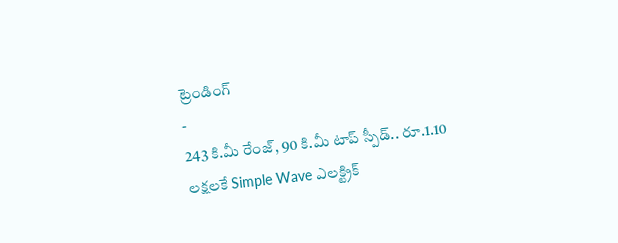ట్రెండింగ్
-
243 కి.మీ రేంజ్, 90 కి.మీ టాప్ స్పీడ్.. రూ.1.10 లక్షలకే Simple Wave ఎలక్ట్రిక్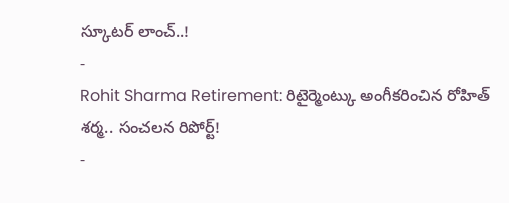స్కూటర్ లాంచ్..!
-
Rohit Sharma Retirement: రిటైర్మెంట్కు అంగీకరించిన రోహిత్ శర్మ.. సంచలన రిపోర్ట్!
-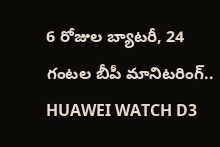6 రోజుల బ్యాటరీ, 24 గంటల బీపీ మానిటరింగ్.. HUAWEI WATCH D3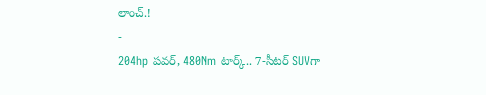లాంచ్.!
-
204hp పవర్, 480Nm టార్క్.. 7-సీటర్ SUVగా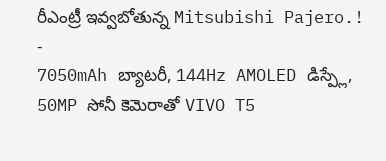రీఎంట్రీ ఇవ్వబోతున్న Mitsubishi Pajero.!
-
7050mAh బ్యాటరీ, 144Hz AMOLED డిస్ప్లే, 50MP సోనీ కెమెరాతో VIVO T5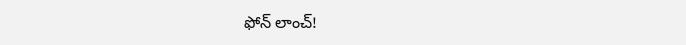ఫోన్ లాంచ్!